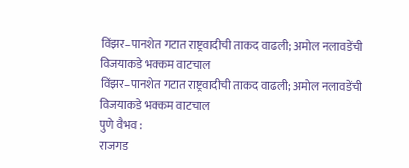विंझर–पानशेत गटात राष्ट्रवादीची ताकद वाढली; अमोल नलावडेंची विजयाकडे भक्कम वाटचाल
विंझर–पानशेत गटात राष्ट्रवादीची ताकद वाढली; अमोल नलावडेंची विजयाकडे भक्कम वाटचाल
पुणे वैभव :
राजगड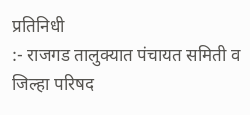प्रतिनिधी
:- राजगड तालुक्यात पंचायत समिती व जिल्हा परिषद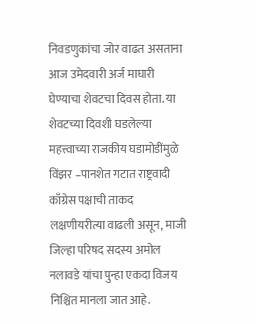निवडणुकांचा जोर वाढत असताना आज उमेदवारी अर्ज माघारी घेण्याचा शेवटचा दिवस होता. या शेवटच्या दिवशी घडलेल्या महत्त्वाच्या राजकीय घडामोडींमुळे विंझर –पानशेत गटात राष्ट्रवादी काँग्रेस पक्षाची ताकद लक्षणीयरीत्या वाढली असून, माजी जिल्हा परिषद सदस्य अमोल नलावडे यांचा पुन्हा एकदा विजय निश्चित मानला जात आहे.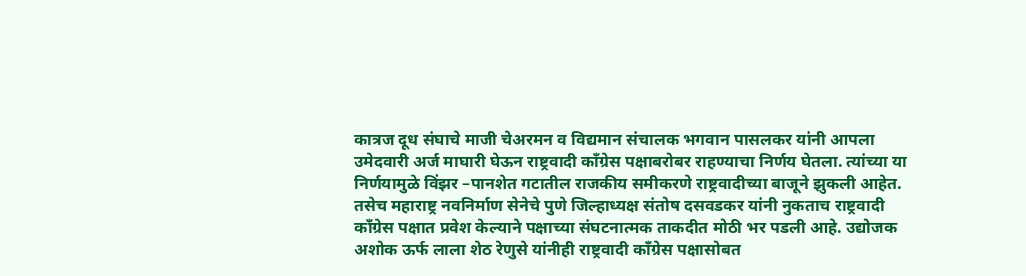कात्रज दूध संघाचे माजी चेअरमन व विद्यमान संचालक भगवान पासलकर यांनी आपला उमेदवारी अर्ज माघारी घेऊन राष्ट्रवादी काँग्रेस पक्षाबरोबर राहण्याचा निर्णय घेतला. त्यांच्या या निर्णयामुळे विंझर –पानशेत गटातील राजकीय समीकरणे राष्ट्रवादीच्या बाजूने झुकली आहेत.
तसेच महाराष्ट्र नवनिर्माण सेनेचे पुणे जिल्हाध्यक्ष संतोष दसवडकर यांनी नुकताच राष्ट्रवादी काँग्रेस पक्षात प्रवेश केल्याने पक्षाच्या संघटनात्मक ताकदीत मोठी भर पडली आहे. उद्योजक अशोक ऊर्फ लाला शेठ रेणुसे यांनीही राष्ट्रवादी काँग्रेस पक्षासोबत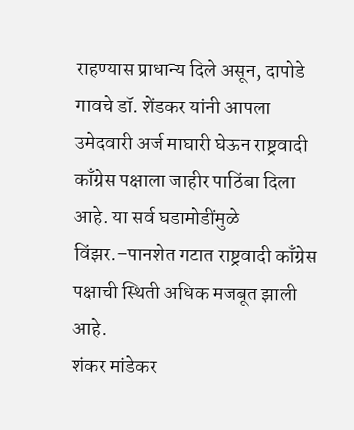राहण्यास प्राधान्य दिले असून, दापोडे गावचे डॉ. शेंडकर यांनी आपला उमेदवारी अर्ज माघारी घेऊन राष्ट्रवादी काँग्रेस पक्षाला जाहीर पाठिंबा दिला आहे. या सर्व घडामोडींमुळे विंझर.–पानशेत गटात राष्ट्रवादी काँग्रेस पक्षाची स्थिती अधिक मजबूत झाली आहे.
शंकर मांडेकर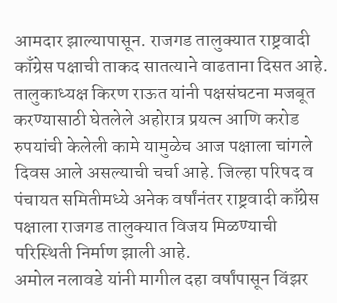आमदार झाल्यापासून. राजगड तालुक्यात राष्ट्रवादी काँग्रेस पक्षाची ताकद सातत्याने वाढताना दिसत आहे. तालुकाध्यक्ष किरण राऊत यांनी पक्षसंघटना मजबूत करण्यासाठी घेतलेले अहोरात्र प्रयत्न आणि करोड रुपयांची केलेली कामे यामुळेच आज पक्षाला चांगले दिवस आले असल्याची चर्चा आहे. जिल्हा परिषद व पंचायत समितीमध्ये अनेक वर्षांनंतर राष्ट्रवादी काँग्रेस पक्षाला राजगड तालुक्यात विजय मिळण्याची परिस्थिती निर्माण झाली आहे.
अमोल नलावडे यांनी मागील दहा वर्षांपासून विंझर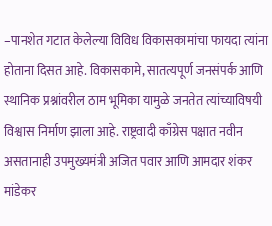–पानशेत गटात केलेल्या विविध विकासकामांचा फायदा त्यांना होताना दिसत आहे. विकासकामे, सातत्यपूर्ण जनसंपर्क आणि स्थानिक प्रश्नांवरील ठाम भूमिका यामुळे जनतेत त्यांच्याविषयी विश्वास निर्माण झाला आहे. राष्ट्रवादी काँग्रेस पक्षात नवीन असतानाही उपमुख्यमंत्री अजित पवार आणि आमदार शंकर मांडेकर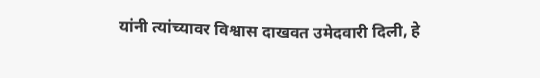यांनी त्यांच्यावर विश्वास दाखवत उमेदवारी दिली, हे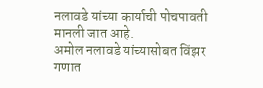नलावडे यांच्या कार्याची पोचपावती मानली जात आहे.
अमोल नलावडे यांच्यासोबत विंझर गणात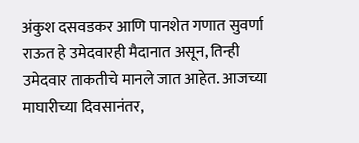अंकुश दसवडकर आणि पानशेत गणात सुवर्णा राऊत हे उमेदवारही मैदानात असून, तिन्ही उमेदवार ताकतीचे मानले जात आहेत. आजच्या माघारीच्या दिवसानंतर,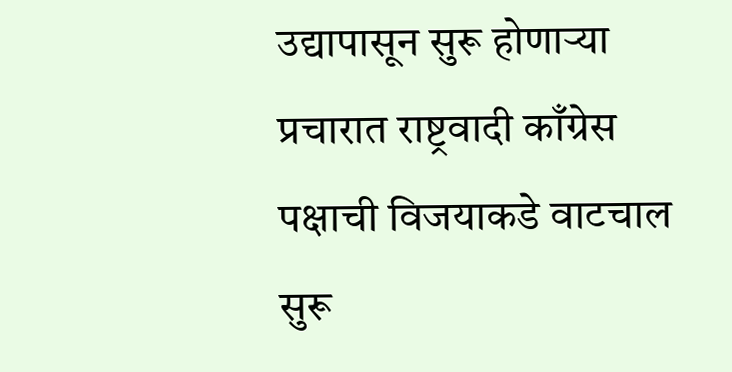उद्यापासून सुरू होणाऱ्या प्रचारात राष्ट्रवादी काँग्रेस पक्षाची विजयाकडे वाटचाल सुरू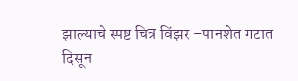झाल्याचे स्पष्ट चित्र विंझर –पानशेत गटात दिसून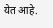येत आहे.